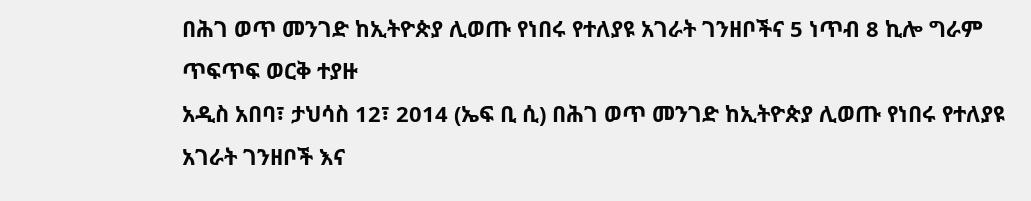በሕገ ወጥ መንገድ ከኢትዮጵያ ሊወጡ የነበሩ የተለያዩ አገራት ገንዘቦችና 5 ነጥብ 8 ኪሎ ግራም ጥፍጥፍ ወርቅ ተያዙ
አዲስ አበባ፣ ታህሳስ 12፣ 2014 (ኤፍ ቢ ሲ) በሕገ ወጥ መንገድ ከኢትዮጵያ ሊወጡ የነበሩ የተለያዩ አገራት ገንዘቦች እና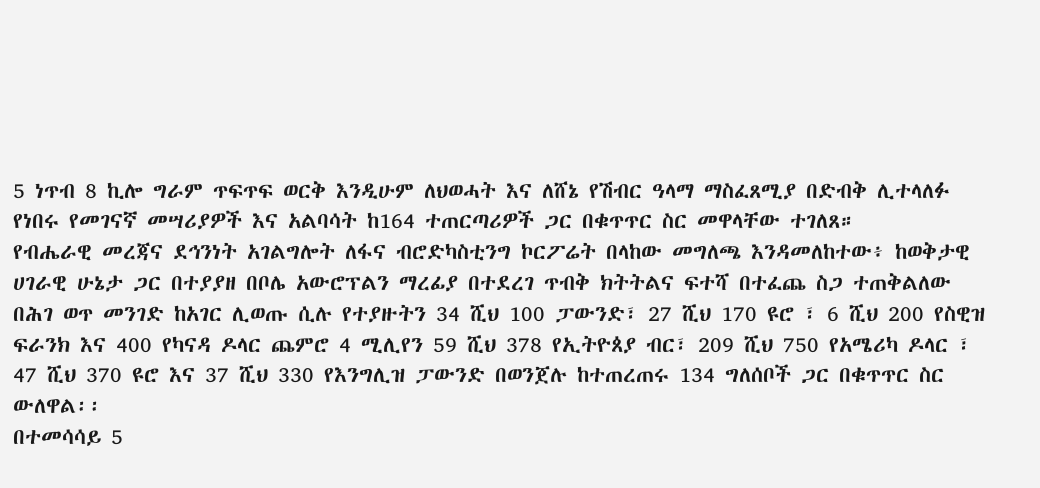5 ነጥብ 8 ኪሎ ግራም ጥፍጥፍ ወርቅ እንዲሁም ለህወሓት እና ለሸኔ የሽብር ዓላማ ማስፈጸሚያ በድብቅ ሊተላለፉ የነበሩ የመገናኛ መሣሪያዎች እና አልባሳት ከ164 ተጠርጣሪዎች ጋር በቁጥጥር ስር መዋላቸው ተገለጸ።
የብሔራዊ መረጃና ደኅንነት አገልግሎት ለፋና ብሮድካስቲንግ ኮርፖሬት በላከው መግለጫ እንዳመለከተው፥ ከወቅታዊ ሀገራዊ ሁኔታ ጋር በተያያዘ በቦሌ አውሮፕልን ማረፊያ በተደረገ ጥብቅ ክትትልና ፍተሻ በተፈጨ ስጋ ተጠቅልለው በሕገ ወጥ መንገድ ከአገር ሊወጡ ሲሉ የተያዙትን 34 ሺህ 100 ፓውንድ፣ 27 ሺህ 170 ዩሮ ፣ 6 ሺህ 200 የስዊዝ ፍራንክ እና 400 የካናዳ ዶላር ጨምሮ 4 ሚሊየን 59 ሺህ 378 የኢትዮጰያ ብር፣ 209 ሺህ 750 የአሜሪካ ዶላር ፣ 47 ሺህ 370 ዩሮ እና 37 ሺህ 330 የእንግሊዝ ፓውንድ በወንጀሉ ከተጠረጠሩ 134 ግለሰቦች ጋር በቁጥጥር ስር ውለዋል፡፡
በተመሳሳይ 5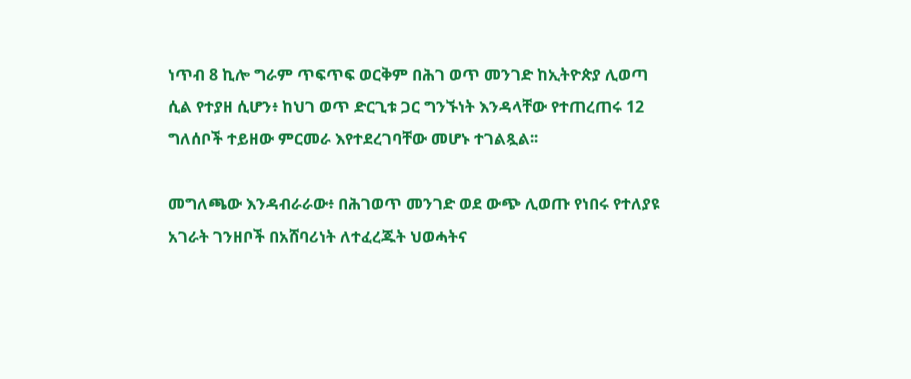ነጥብ 8 ኪሎ ግራም ጥፍጥፍ ወርቅም በሕገ ወጥ መንገድ ከኢትዮጵያ ሊወጣ ሲል የተያዘ ሲሆን፥ ከህገ ወጥ ድርጊቱ ጋር ግንኙነት እንዳላቸው የተጠረጠሩ 12 ግለሰቦች ተይዘው ምርመራ እየተደረገባቸው መሆኑ ተገልጿል፡፡

መግለጫው እንዳብራራው፥ በሕገወጥ መንገድ ወደ ውጭ ሊወጡ የነበሩ የተለያዩ አገራት ገንዘቦች በአሸባሪነት ለተፈረጁት ህወሓትና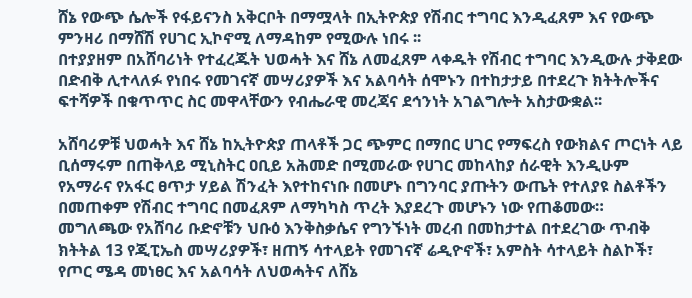ሸኔ የውጭ ሴሎች የፋይናንስ አቅርቦት በማሟላት በኢትዮጵያ የሽብር ተግባር እንዲፈጸም እና የውጭ ምንዛሪ በማሸሽ የሀገር ኢኮኖሚ ለማዳከም የሚውሉ ነበሩ ፡፡
በተያያዘም በአሸባሪነት የተፈረጁት ህወሓት እና ሸኔ ለመፈጸም ላቀዱት የሽብር ተግባር እንዲውሉ ታቅደው በድብቅ ሊተላለፉ የነበሩ የመገናኛ መሣሪያዎች እና አልባሳት ሰሞኑን በተከታታይ በተደረጉ ክትትሎችና ፍተሻዎች በቁጥጥር ስር መዋላቸውን የብሔራዊ መረጃና ደኅንነት አገልግሎት አስታውቋል፡፡

አሸባሪዎቹ ህወሓት እና ሸኔ ከኢትዮጵያ ጠላቶች ጋር ጭምር በማበር ሀገር የማፍረስ የውክልና ጦርነት ላይ ቢሰማሩም በጠቅላይ ሚኒስትር ዐቢይ አሕመድ በሚመራው የሀገር መከላከያ ሰራዊት እንዲሁም የአማራና የአፋር ፀጥታ ሃይል ሽንፈት እየተከናነቡ በመሆኑ በግንባር ያጡትን ውጤት የተለያዩ ስልቶችን በመጠቀም የሽብር ተግባር በመፈጸም ለማካካስ ጥረት እያደረጉ መሆኑን ነው የጠቆመው።
መግለጫው የአሸባሪ ቡድኖቹን ህቡዕ እንቅስቃሴና የግንኙነት መረብ በመከታተል በተደረገው ጥብቅ ክትትል 13 የጂፒኤስ መሣሪያዎች፣ ዘጠኝ ሳተላይት የመገናኛ ሬዲዮኖች፣ አምስት ሳተላይት ስልኮች፣ የጦር ሜዳ መነፀር እና አልባሳት ለህወሓትና ለሸኔ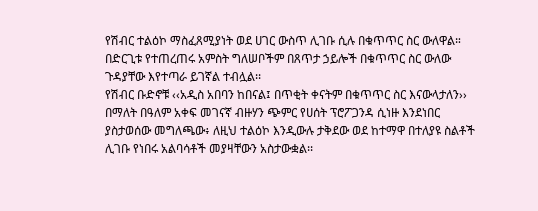የሽብር ተልዕኮ ማስፈጸሚያነት ወደ ሀገር ውስጥ ሊገቡ ሲሉ በቁጥጥር ስር ውለዋል።
በድርጊቱ የተጠረጠሩ አምስት ግለሠቦችም በጸጥታ ኃይሎች በቁጥጥር ስር ውለው ጉዳያቸው እየተጣራ ይገኛል ተብሏል፡፡
የሽብር ቡድኖቹ ‹‹አዲስ አበባን ከበናል፤ በጥቂት ቀናትም በቁጥጥር ስር እናውላታለን›› በማለት በዓለም አቀፍ መገናኛ ብዙሃን ጭምር የሀሰት ፕሮፖጋንዳ ሲነዙ እንደነበር ያስታወሰው መግለጫው፥ ለዚህ ተልዕኮ እንዲውሉ ታቅደው ወደ ከተማዋ በተለያዩ ስልቶች ሊገቡ የነበሩ አልባሳቶች መያዛቸውን አስታውቋል፡፡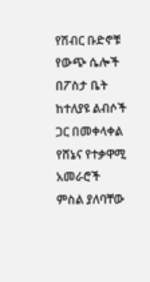የሽብር ቡድኖቹ የውጭ ሴሎች በፖስታ ቤት ከተለያዩ ልብሶች ጋር በመቀላቀል የሸኔና የተቃዋሚ አመራሮች ምስል ያለባቸው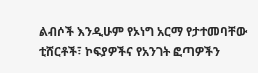ልብሶች እንዲሁም የኦነግ አርማ የታተመባቸው ቲሸርቶች፣ ኮፍያዎችና የአንገት ፎጣዎችን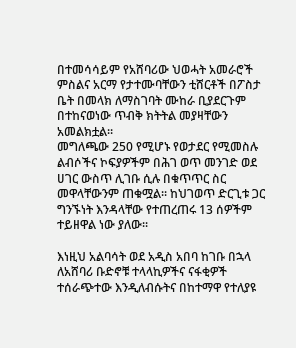በተመሳሳይም የአሸባሪው ህወሓት አመራሮች ምስልና አርማ የታተሙባቸውን ቲሸርቶች በፖስታ ቤት በመላክ ለማስገባት ሙከራ ቢያደርጉም በተከናወነው ጥብቅ ክትትል መያዛቸውን አመልክቷል።
መግለጫው 250 የሚሆኑ የወታደር የሚመስሉ ልብሶችና ኮፍያዎችም በሕገ ወጥ መንገድ ወደ ሀገር ውስጥ ሊገቡ ሲሉ በቁጥጥር ስር መዋላቸውንም ጠቁሟል፡፡ ከህገወጥ ድርጊቱ ጋር ግንኙነት እንዳላቸው የተጠረጠሩ 13 ሰዎችም ተይዘዋል ነው ያለው፡፡

እነዚህ አልባሳት ወደ አዲስ አበባ ከገቡ በኋላ ለአሸባሪ ቡድኖቹ ተላላኪዎችና ናፋቂዎች ተሰራጭተው እንዲለብሱትና በከተማዋ የተለያዩ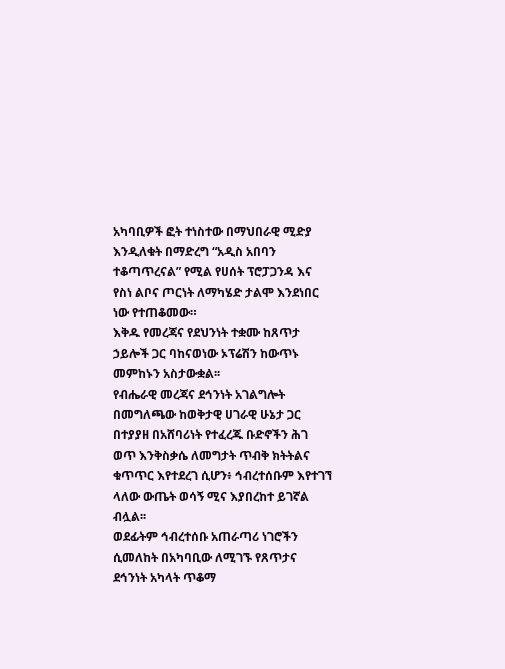አካባቢዎች ፎት ተነስተው በማህበራዊ ሚድያ እንዲለቁት በማድረግ “አዲስ አበባን ተቆጣጥረናል” የሚል የሀሰት ፕሮፓጋንዳ እና የስነ ልቦና ጦርነት ለማካሄድ ታልሞ እንደነበር ነው የተጠቆመው።
እቅዱ የመረጃና የደህንነት ተቋሙ ከጸጥታ ኃይሎች ጋር ባከናወነው ኦፕሬሽን ከውጥኑ መምከኑን አስታውቋል፡፡
የብሔራዊ መረጃና ደኅንነት አገልግሎት በመግለጫው ከወቅታዊ ሀገራዊ ሁኔታ ጋር በተያያዘ በአሸባሪነት የተፈረጁ ቡድኖችን ሕገ ወጥ እንቅስቃሴ ለመግታት ጥብቅ ክትትልና ቁጥጥር እየተደረገ ሲሆን፥ ኅብረተሰቡም እየተገኘ ላለው ውጤት ወሳኝ ሚና እያበረከተ ይገኛል ብሏል፡፡
ወደፊትም ኅብረተሰቡ አጠራጣሪ ነገሮችን ሲመለከት በአካባቢው ለሚገኙ የጸጥታና ደኅንነት አካላት ጥቆማ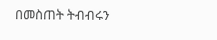በመስጠት ትብብሩን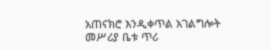አጠናክሮ እንዲቀጥል አገልግሎት መሥሪያ ቤቱ ጥሪ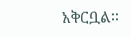አቅርቧል፡፡